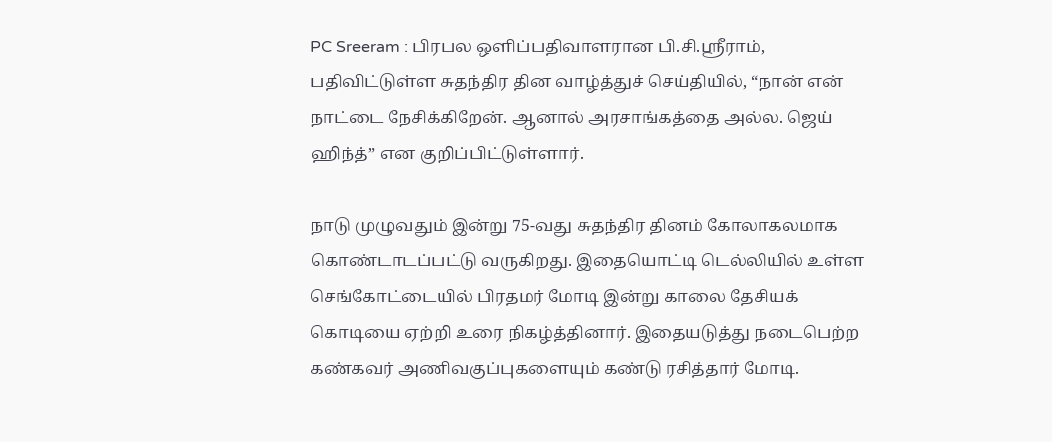PC Sreeram : பிரபல ஒளிப்பதிவாளரான பி.சி.ஸ்ரீராம், பதிவிட்டுள்ள சுதந்திர தின வாழ்த்துச் செய்தியில், “நான் என் நாட்டை நேசிக்கிறேன். ஆனால் அரசாங்கத்தை அல்ல. ஜெய் ஹிந்த்” என குறிப்பிட்டுள்ளார்.

நாடு முழுவதும் இன்று 75-வது சுதந்திர தினம் கோலாகலமாக கொண்டாடப்பட்டு வருகிறது. இதையொட்டி டெல்லியில் உள்ள செங்கோட்டையில் பிரதமர் மோடி இன்று காலை தேசியக் கொடியை ஏற்றி உரை நிகழ்த்தினார். இதையடுத்து நடைபெற்ற கண்கவர் அணிவகுப்புகளையும் கண்டு ரசித்தார் மோடி.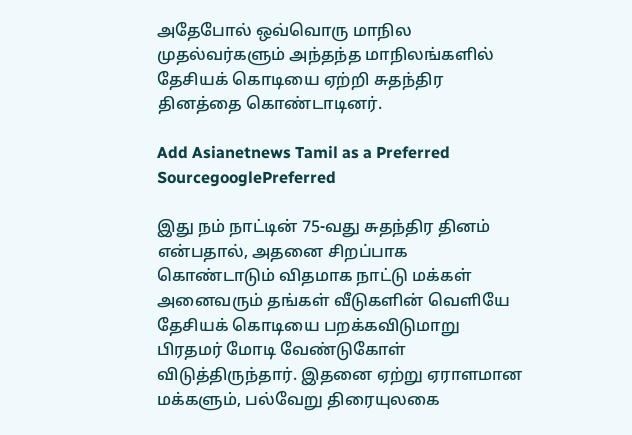அதேபோல் ஒவ்வொரு மாநில முதல்வர்களும் அந்தந்த மாநிலங்களில் தேசியக் கொடியை ஏற்றி சுதந்திர தினத்தை கொண்டாடினர்.

Add Asianetnews Tamil as a Preferred SourcegooglePreferred

இது நம் நாட்டின் 75-வது சுதந்திர தினம் என்பதால், அதனை சிறப்பாக கொண்டாடும் விதமாக நாட்டு மக்கள் அனைவரும் தங்கள் வீடுகளின் வெளியே தேசியக் கொடியை பறக்கவிடுமாறு பிரதமர் மோடி வேண்டுகோள் விடுத்திருந்தார். இதனை ஏற்று ஏராளமான மக்களும், பல்வேறு திரையுலகை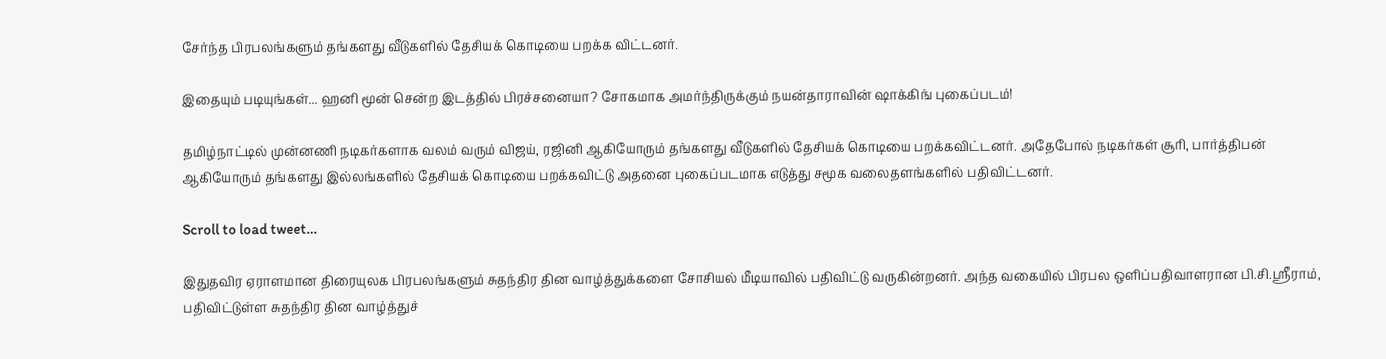சேர்ந்த பிரபலங்களும் தங்களது வீடுகளில் தேசியக் கொடியை பறக்க விட்டனர்.

இதையும் படியுங்கள்... ஹனி மூன் சென்ற இடத்தில் பிரச்சனையா? சோகமாக அமர்ந்திருக்கும் நயன்தாராவின் ஷாக்கிங் புகைப்படம்!

தமிழ்நாட்டில் முன்னணி நடிகர்களாக வலம் வரும் விஜய், ரஜினி ஆகியோரும் தங்களது வீடுகளில் தேசியக் கொடியை பறக்கவிட்டனர். அதேபோல் நடிகர்கள் சூரி, பார்த்திபன் ஆகியோரும் தங்களது இல்லங்களில் தேசியக் கொடியை பறக்கவிட்டு அதனை புகைப்படமாக எடுத்து சமூக வலைதளங்களில் பதிவிட்டனர்.

Scroll to load tweet…

இதுதவிர ஏராளமான திரையுலக பிரபலங்களும் சுதந்திர தின வாழ்த்துக்களை சோசியல் மீடியாவில் பதிவிட்டு வருகின்றனர். அந்த வகையில் பிரபல ஒளிப்பதிவாளரான பி.சி.ஸ்ரீராம், பதிவிட்டுள்ள சுதந்திர தின வாழ்த்துச்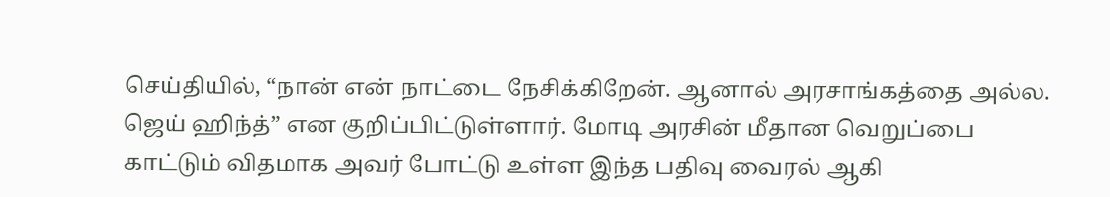செய்தியில், “நான் என் நாட்டை நேசிக்கிறேன். ஆனால் அரசாங்கத்தை அல்ல. ஜெய் ஹிந்த்” என குறிப்பிட்டுள்ளார். மோடி அரசின் மீதான வெறுப்பை காட்டும் விதமாக அவர் போட்டு உள்ள இந்த பதிவு வைரல் ஆகி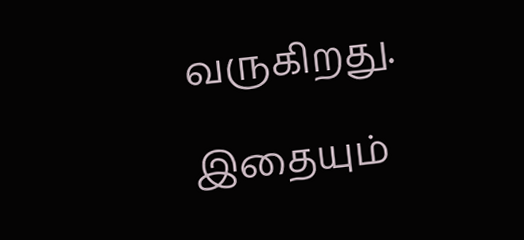வருகிறது.

இதையும்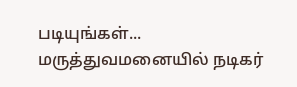படியுங்கள்... மருத்துவமனையில் நடிகர்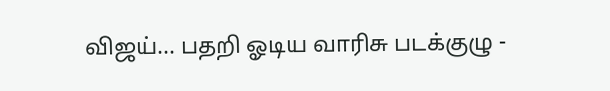விஜய்... பதறி ஓடிய வாரிசு படக்குழு -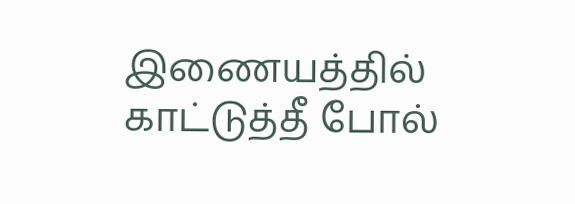இணையத்தில் காட்டுத்தீ போல்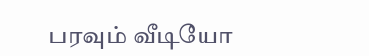பரவும் வீடியோ